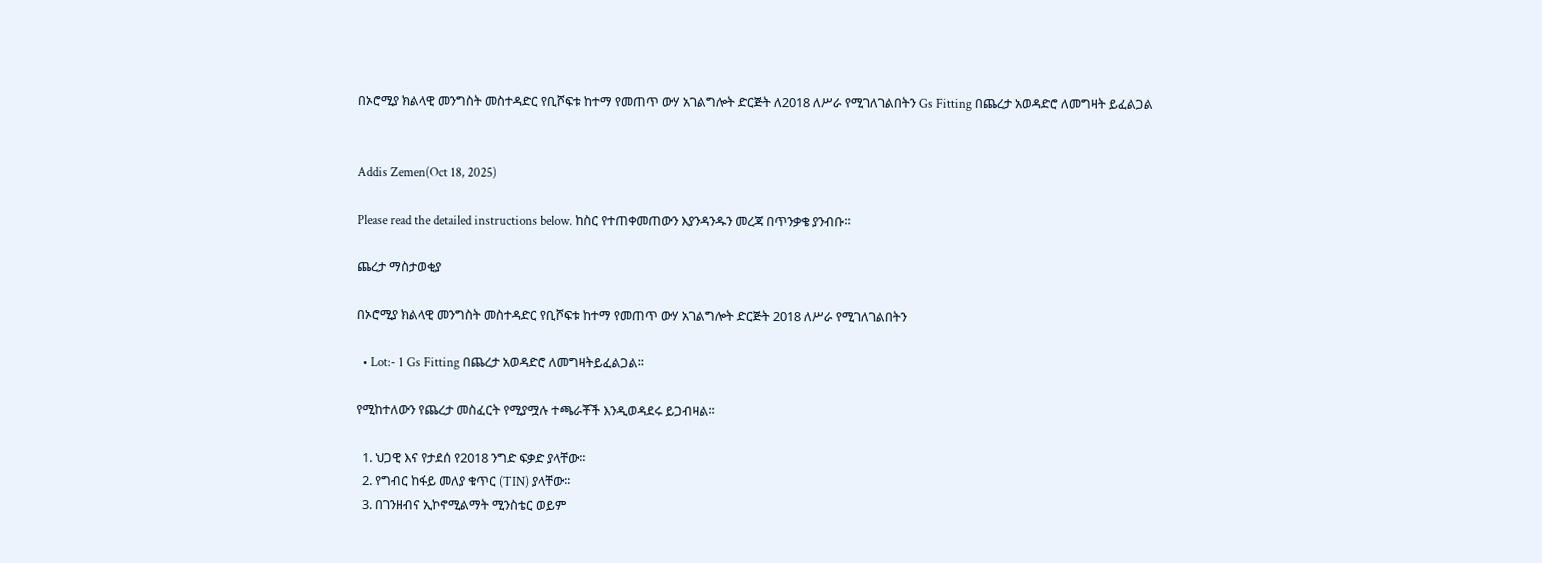በኦሮሚያ ክልላዊ መንግስት መስተዳድር የቢሾፍቱ ከተማ የመጠጥ ውሃ አገልግሎት ድርጅት ለ2018 ለሥራ የሚገለገልበትን Gs Fitting በጨረታ አወዳድሮ ለመግዛት ይፈልጋል


Addis Zemen(Oct 18, 2025)

Please read the detailed instructions below. ከስር የተጠቀመጠውን እያንዳንዱን መረጃ በጥንቃቄ ያንብቡ።

ጨረታ ማስታወቂያ

በኦሮሚያ ክልላዊ መንግስት መስተዳድር የቢሾፍቱ ከተማ የመጠጥ ውሃ አገልግሎት ድርጅት 2018 ለሥራ የሚገለገልበትን

  • Lot:- 1 Gs Fitting በጨረታ አወዳድሮ ለመግዛትይፈልጋል፡፡

የሚከተለውን የጨረታ መስፈርት የሚያሟሉ ተጫራቾች እንዲወዳደሩ ይጋብዛል፡፡

  1. ህጋዊ እና የታደሰ የ2018 ንግድ ፍቃድ ያላቸው፡፡
  2. የግብር ከፋይ መለያ ቁጥር (TIN) ያላቸው፡፡
  3. በገንዘብና ኢኮኖሚልማት ሚንስቴር ወይም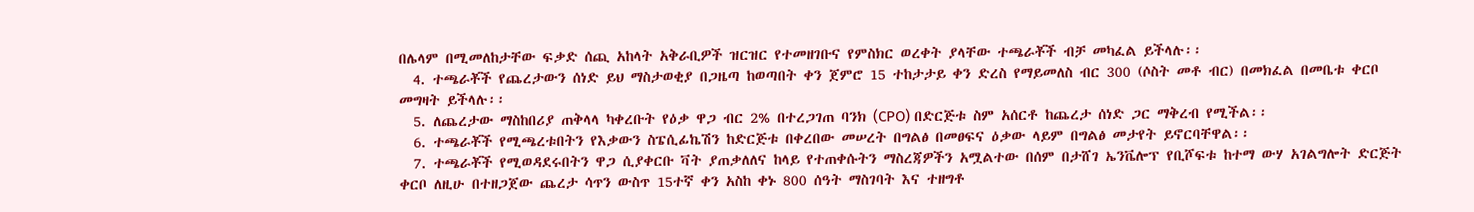በሌላም በሚመለከታቸው ፍቃድ ሰጪ አከላት አቅራቢዎች ዝርዝር የተመዘገቡና የምስክር ወረቀት ያላቸው ተጫራቾች ብቻ መካፈል ይችላሉ፡፡
  4. ተጫራቾች የጨረታውን ሰነድ ይህ ማስታወቂያ በጋዜጣ ከወጣበት ቀን ጀምሮ 15 ተከታታይ ቀን ድረስ የማይመለስ ብር 300 (ሶስት መቶ ብር) በመክፈል በመቤቱ ቀርቦ መግዛት ይችላሉ፡፡
  5. ለጨረታው ማስከበሪያ ጠቅላላ ካቀረቡት የዕቃ ዋጋ ብር 2% በተረጋገጠ ባንክ (CPO) በድርጅቱ ስም አሰርቶ ከጨረታ ሰነድ ጋር ማቅረብ የሚችል፡፡
  6. ተጫራቾች የሚጫረቱበትን የእቃውን ስፔሲፊኬሽን ከድርጅቱ በቀረበው መሠረት በግልፅ በመፀፍና ዕቃው ላይም በግልፅ መታየት ይኖርባቸዋል፡፡
  7. ተጫራቾች የሚወዳደሩበትን ዋጋ ሲያቀርቡ ቫት ያጠቃለለና ከላይ የተጠቀሱትን ማስረጃዎችን አሟልተው በሰም በታሸገ ኤንቬሎፕ የቢሾፍቱ ከተማ ውሃ አገልግሎት ድርጅት ቀርቦ ለዚሁ በተዘጋጀው ጨረታ ሳጥን ውስጥ 15ተኛ ቀን አስከ ቀኑ 800 ሰዓት ማስገባት እና ተዘግቶ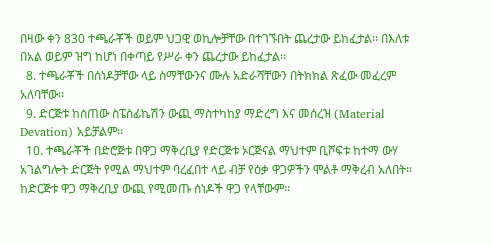በዛው ቀን 830 ተጫራቾች ወይም ህጋዊ ወኪሎቻቸው በተገኙበት ጨረታው ይከፈታል፡፡ በእለቱ በአል ወይም ዝግ ከሆነ በቀጣይ የሥራ ቀን ጨረታው ይከፈታል፡፡
  8. ተጫራቾች በሰነዶቻቸው ላይ ስማቸውንና ሙሉ አድራሻቸውን በትክክል ጽፈው መፈረም አለባቸው፡፡
  9. ድርጅቱ ከሰጠው ስፔስፊኬሽን ውጪ ማስተካከያ ማድረግ እና መሰረዝ (Material Devation) አይቻልም፡፡
  10. ተጫራቾች በድሮጅቱ በዋጋ ማቅረቢያ የድርጅቱ ኦርጅናል ማህተም ቢሾፍቱ ከተማ ውሃ አገልግሎት ድርጅት የሚል ማህተም ባረፈበተ ላይ ብቻ የዕቃ ዋጋዎችን ሞልቶ ማቅረብ አለበት፡፡ ከድርጅቱ ዋጋ ማቅረቢያ ውጪ የሚመጡ ሰነዶች ዋጋ የላቸውም፡፡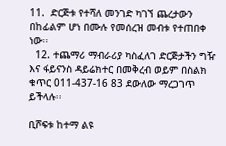11.  ድርጅቱ የተሻለ መንገድ ካገኘ ጨረታውን በከፊልም ሆነ በሙሉ የመሰረዝ መብቱ የተጠበቀ ነው፡፡
  12. ተጨማሪ ማብራሪያ ካስፈለገ ድርጅታችን ግዥ እና ፋይናንስ ዳይሬክተር በመቅረብ ወይም በስልክ ቁጥር 011-437-16 83 ደውለው ማረጋገጥ ይችላሉ፡፡

ቢሾፍቱ ከተማ ልዩ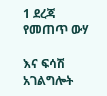1 ደረጃ የመጠጥ ውሃ

እና ፍሳሽ አገልግሎት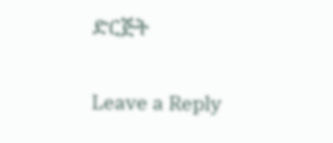ድርጅት


Leave a Reply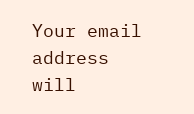Your email address will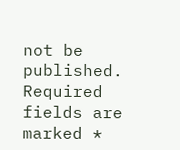not be published. Required fields are marked *